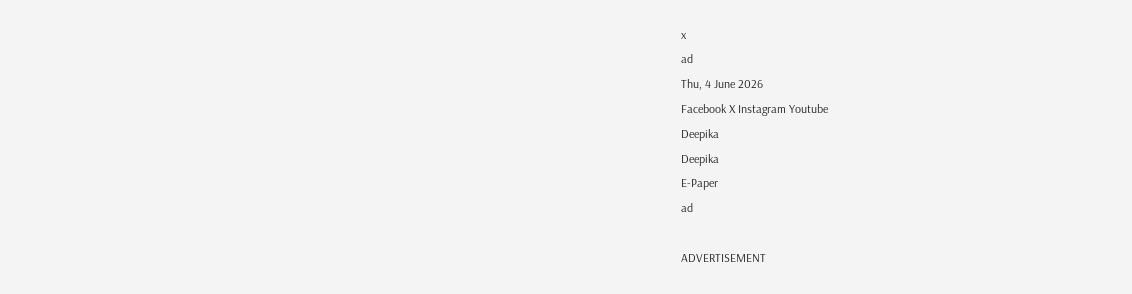x
ad
Thu, 4 June 2026
Facebook X Instagram Youtube
Deepika
Deepika
E-Paper
ad

ADVERTISEMENT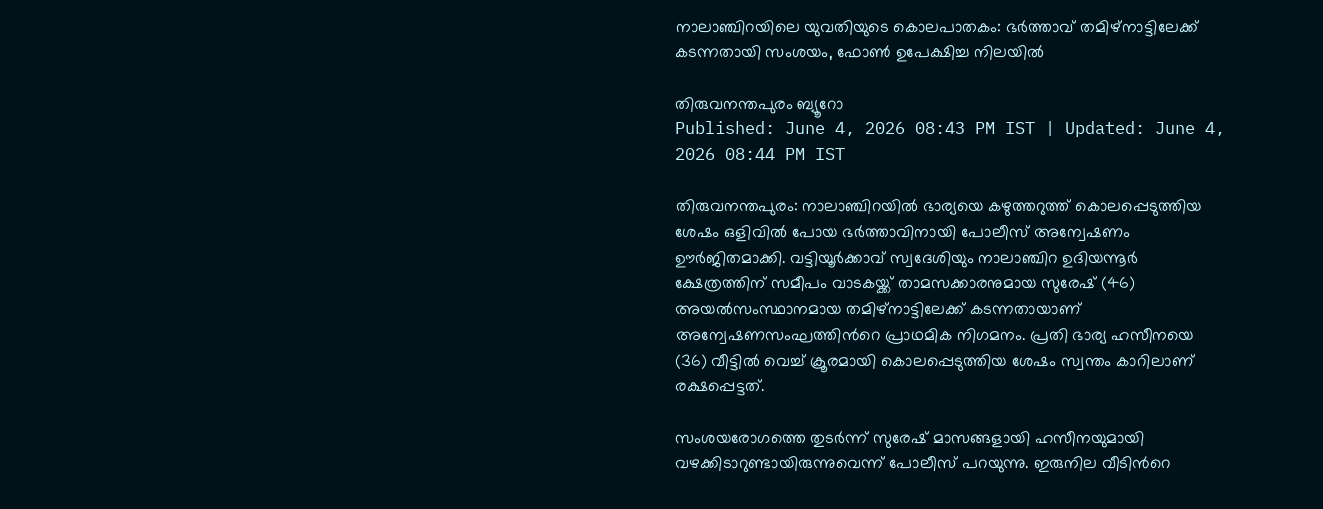നാലാഞ്ചിറയിലെ യുവതിയുടെ കൊലപാതകം: ഭർത്താവ് തമിഴ്‌നാട്ടിലേക്ക് കടന്നതായി സംശയം, ഫോൺ ഉപേക്ഷിച്ച നിലയിൽ

തിരുവനന്തപുരം ബ്യൂറോ
Published: June 4, 2026 08:43 PM IST | Updated: June 4, 2026 08:44 PM IST

തിരുവനന്തപുരം: നാലാഞ്ചിറയിൽ ഭാര്യയെ കഴുത്തറുത്ത് കൊലപ്പെടുത്തിയ ശേഷം ഒളിവിൽ പോയ ഭർത്താവിനായി പോലീസ് അന്വേഷണം ഊർജിതമാക്കി. വട്ടിയൂർക്കാവ് സ്വദേശിയും നാലാഞ്ചിറ ഉദിയന്നൂർ ക്ഷേത്രത്തിന് സമീപം വാടകയ്ക്ക് താമസക്കാരനുമായ സുരേഷ് (46) അയൽസംസ്ഥാനമായ തമിഴ്‌നാട്ടിലേക്ക് കടന്നതായാണ് അന്വേഷണസംഘത്തിന്‍റെ പ്രാഥമിക നിഗമനം. പ്രതി ഭാര്യ ഹസീനയെ (36) വീട്ടിൽ വെച്ച് ക്രൂരമായി കൊലപ്പെടുത്തിയ ശേഷം സ്വന്തം കാറിലാണ് രക്ഷപ്പെട്ടത്.

സംശയരോഗത്തെ തുടർന്ന് സുരേഷ് മാസങ്ങളായി ഹസീനയുമായി വഴക്കിടാറുണ്ടായിരുന്നുവെന്ന് പോലീസ് പറയുന്നു. ഇരുനില വീടിന്‍റെ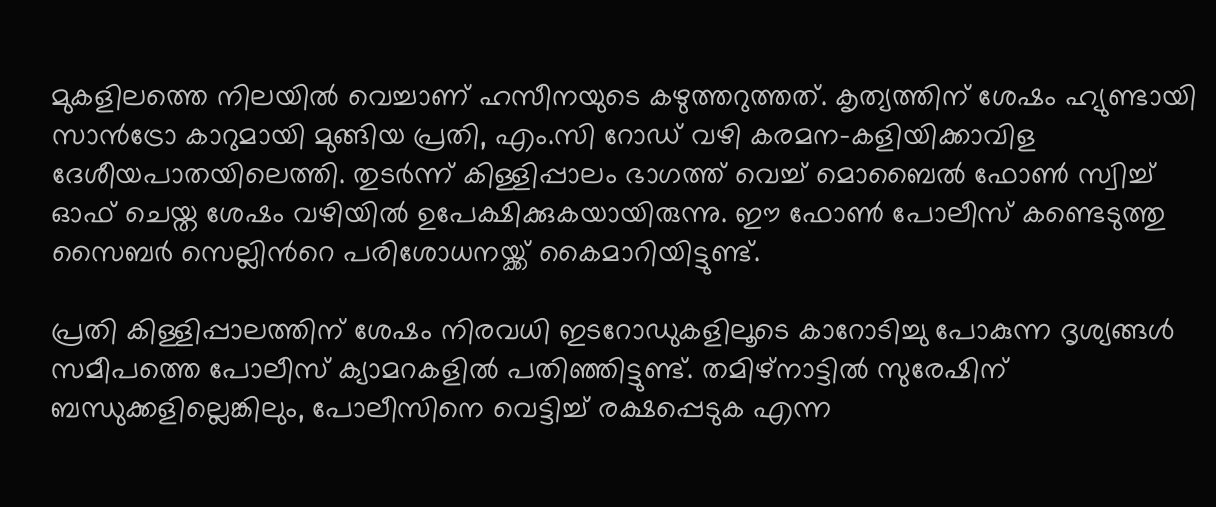മുകളിലത്തെ നിലയിൽ വെച്ചാണ് ഹസീനയുടെ കഴുത്തറുത്തത്. കൃത്യത്തിന് ശേഷം ഹ്യുണ്ടായി സാൻട്രോ കാറുമായി മുങ്ങിയ പ്രതി, എം.സി റോഡ് വഴി കരമന-കളിയിക്കാവിള ദേശീയപാതയിലെത്തി. തുടർന്ന് കിള്ളിപ്പാലം ഭാഗത്ത് വെച്ച് മൊബൈൽ ഫോൺ സ്വിച്ച് ഓഫ് ചെയ്ത ശേഷം വഴിയിൽ ഉപേക്ഷിക്കുകയായിരുന്നു. ഈ ഫോൺ പോലീസ് കണ്ടെടുത്തു സൈബർ സെല്ലിന്‍റെ പരിശോധനയ്ക്ക് കൈമാറിയിട്ടുണ്ട്.

പ്രതി കിള്ളിപ്പാലത്തിന് ശേഷം നിരവധി ഇടറോഡുകളിലൂടെ കാറോടിച്ചു പോകുന്ന ദൃശ്യങ്ങൾ സമീപത്തെ പോലീസ് ക്യാമറകളിൽ പതിഞ്ഞിട്ടുണ്ട്. തമിഴ്‌നാട്ടിൽ സുരേഷിന് ബന്ധുക്കളില്ലെങ്കിലും, പോലീസിനെ വെട്ടിച്ച് രക്ഷപ്പെടുക എന്ന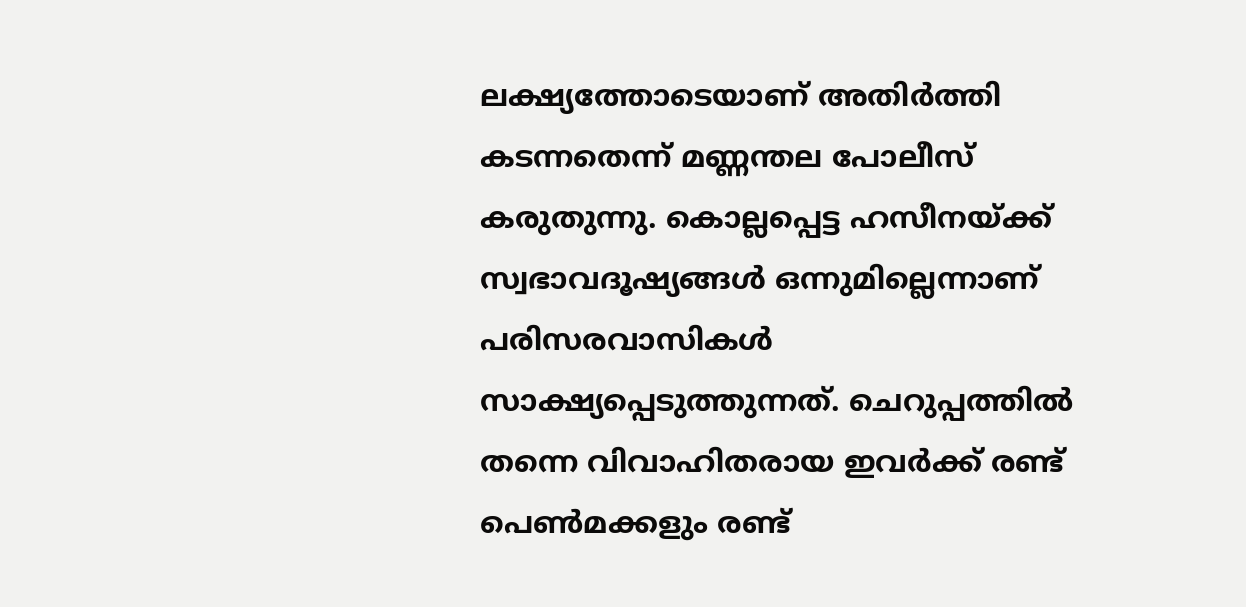ലക്ഷ്യത്തോടെയാണ് അതിർത്തി കടന്നതെന്ന് മണ്ണന്തല പോലീസ് കരുതുന്നു. കൊല്ലപ്പെട്ട ഹസീനയ്ക്ക് സ്വഭാവദൂഷ്യങ്ങൾ ഒന്നുമില്ലെന്നാണ് പരിസരവാസികൾ സാക്ഷ്യപ്പെടുത്തുന്നത്. ചെറുപ്പത്തിൽ തന്നെ വിവാഹിതരായ ഇവർക്ക് രണ്ട് പെൺമക്കളും രണ്ട്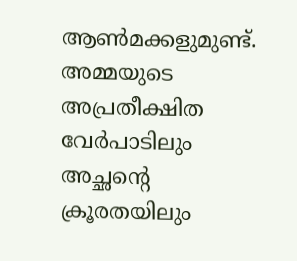ആൺമക്കളുമുണ്ട്. അമ്മയുടെ അപ്രതീക്ഷിത വേർപാടിലും അച്ഛന്‍റെ ക്രൂരതയിലും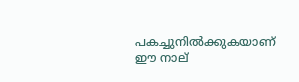പകച്ചുനിൽക്കുകയാണ് ഈ നാല്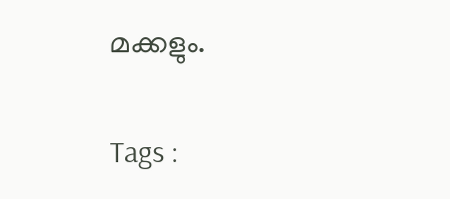മക്കളും.

Tags :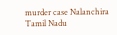murder case Nalanchira Tamil Nadu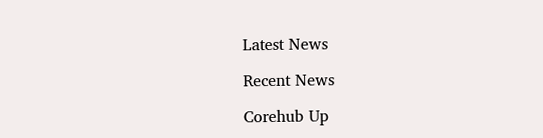Latest News

Recent News

Corehub Up